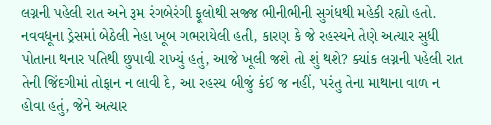લગ્નની પહેલી રાત અને રૂમ રંગબેરંગી ફૂલોથી સજ્જ ભીનીભીની સુગંધથી મહેકી રહ્યો હતો. નવવધૂના ડ્રેસમાં બેઠેલી નેહા ખૂબ ગભરાયેલી હતી, કારણ કે જે રહસ્યને તેણે અત્યાર સુધી પોતાના થનાર પતિથી છુપાવી રાખ્યું હતું, આજે ખૂલી જશે તો શું થશે? ક્યાંક લગ્નની પહેલી રાત તેની જિંદગીમાં તોફાન ન લાવી દે, આ રહસ્ય બીજું કંઈ જ નહીં, પરંતુ તેના માથાના વાળ ન હોવા હતું, જેને અત્યાર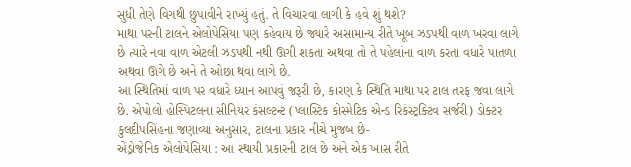સુધી તેણે વિગથી છુપાવીને રાખ્યું હતું. તે વિચારવા લાગી કે હવે શું થશે?
માથા પરની ટાલને એલોપેસિયા પણ કહેવાય છે જ્યારે અસામાન્ય રીતે ખૂબ ઝડપથી વાળ ખરવા લાગે છે ત્યારે નવા વાળ એટલી ઝડપથી નથી ઊગી શકતા અથવા તો તે પહેલાંના વાળ કરતા વધારે પાતળા અથવા ઊગે છે અને તે ઓછા થવા લાગે છે.
આ સ્થિતિમાં વાળ પર વધારે ધ્યાન આપવું જરૂરી છે, કારણ કે સ્થિતિ માથા પર ટાલ તરફ જવા લાગે છે. એપોલો હોસ્પિટલના સીનિયર કંસલ્ટન્ટ (પ્લાસ્ટિક કોસ્મેટિક એન્ડ રિકંસ્ટ્રક્ટિવ સર્જરી) ડોક્ટર કુલદીપસિંહના જણાવ્યા અનુસાર, ટાલના પ્રકાર નીચે મુજબ છે-
એંડ્રોજેનિક એલોપેસિયા : આ સ્થાયી પ્રકારની ટાલ છે અને એક ખાસ રીતે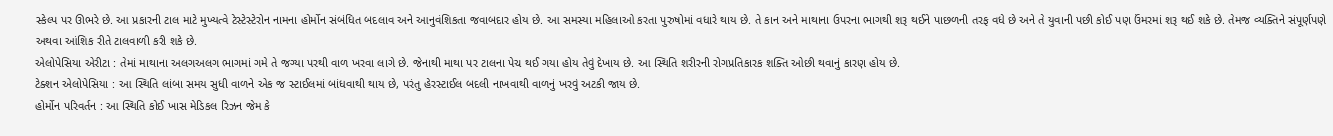સ્કેલ્પ પર ઊભરે છે. આ પ્રકારની ટાલ માટે મુખ્યત્વે ટેસ્ટેસ્ટેરોન નામના હોર્મોન સંબંધિત બદલાવ અને આનુવંશિકતા જવાબદાર હોય છે. આ સમસ્યા મહિલાઓ કરતા પુરુષોમાં વધારે થાય છે. તે કાન અને માથાના ઉપરના ભાગથી શરૂ થઈને પાછળની તરફ વધે છે અને તે યુવાની પછી કોઈ પણ ઉંમરમાં શરૂ થઈ શકે છે. તેમજ વ્યક્તિને સંપૂર્ણપણે અથવા આંશિક રીતે ટાલવાળી કરી શકે છે.
એલોપેસિયા એરીટા : તેમાં માથાના અલગઅલગ ભાગમાં ગમે તે જગ્યા પરથી વાળ ખરવા લાગે છે. જેનાથી માથા પર ટાલના પેચ થઈ ગયા હોય તેવું દેખાય છે. આ સ્થિતિ શરીરની રોગપ્રતિકારક શક્તિ ઓછી થવાનું કારણ હોય છે.
ટેક્શન એલોપેસિયા : આ સ્થિતિ લાંબા સમય સુધી વાળને એક જ સ્ટાઈલમાં બાંધવાથી થાય છે, પરંતુ હેરસ્ટાઈલ બદલી નાખવાથી વાળનું ખરવું અટકી જાય છે.
હોર્મોન પરિવર્તન : આ સ્થિતિ કોઈ ખાસ મેડિકલ રિઝન જેમ કે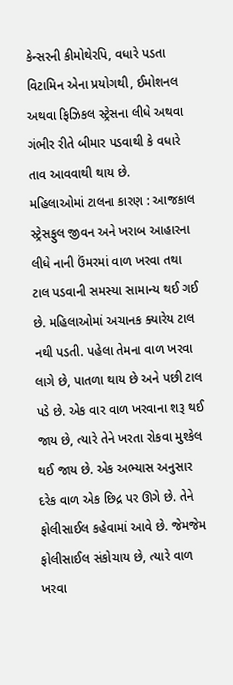કેન્સરની કીમોથેરપિ, વધારે પડતા વિટામિન એના પ્રયોગથી, ઈમોશનલ અથવા ફિઝિકલ સ્ટ્રેસના લીધે અથવા ગંભીર રીતે બીમાર પડવાથી કે વધારે તાવ આવવાથી થાય છે.
મહિલાઓમાં ટાલના કારણ : આજકાલ સ્ટ્રેસફુલ જીવન અને ખરાબ આહારના લીધે નાની ઉંમરમાં વાળ ખરવા તથા ટાલ પડવાની સમસ્યા સામાન્ય થઈ ગઈ છે. મહિલાઓમાં અચાનક ક્યારેય ટાલ નથી પડતી. પહેલા તેમના વાળ ખરવા લાગે છે, પાતળા થાય છે અને પછી ટાલ પડે છે. એક વાર વાળ ખરવાના શરૂ થઈ જાય છે, ત્યારે તેને ખરતા રોકવા મુશ્કેલ થઈ જાય છે. એક અભ્યાસ અનુસાર દરેક વાળ એક છિદ્ર પર ઊગે છે. તેને ફોલીસાઈલ કહેવામાં આવે છે. જેમજેમ ફોલીસાઈલ સંકોચાય છે, ત્યારે વાળ ખરવા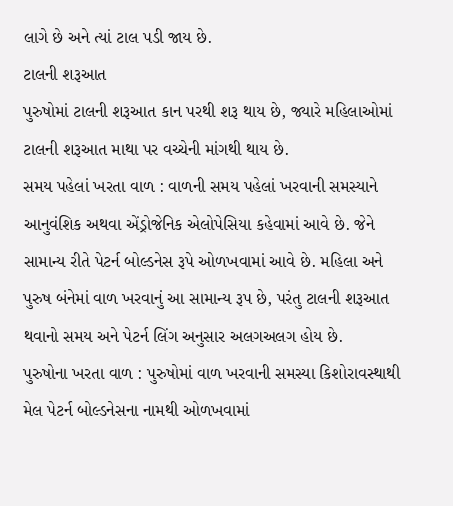લાગે છે અને ત્યાં ટાલ પડી જાય છે.
ટાલની શરૂઆત
પુરુષોમાં ટાલની શરૂઆત કાન પરથી શરૂ થાય છે, જ્યારે મહિલાઓમાં ટાલની શરૂઆત માથા પર વચ્ચેની માંગથી થાય છે.
સમય પહેલાં ખરતા વાળ : વાળની સમય પહેલાં ખરવાની સમસ્યાને આનુવંશિક અથવા એંડ્રોજેનિક એલોપેસિયા કહેવામાં આવે છે. જેને સામાન્ય રીતે પેટર્ન બોલ્ડનેસ રૂપે ઓળખવામાં આવે છે. મહિલા અને પુરુષ બંનેમાં વાળ ખરવાનું આ સામાન્ય રૂપ છે, પરંતુ ટાલની શરૂઆત થવાનો સમય અને પેટર્ન લિંગ અનુસાર અલગઅલગ હોય છે.
પુરુષોના ખરતા વાળ : પુરુષોમાં વાળ ખરવાની સમસ્યા કિશોરાવસ્થાથી મેલ પેટર્ન બોલ્ડનેસના નામથી ઓળખવામાં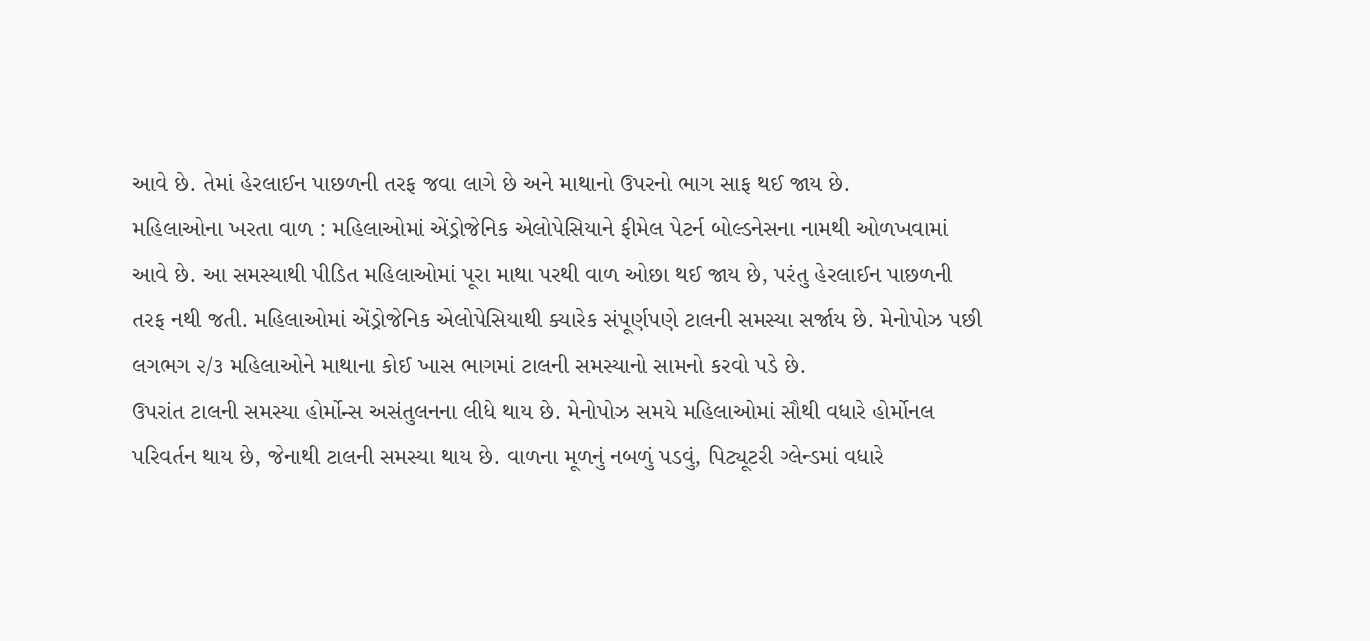આવે છે. તેમાં હેરલાઈન પાછળની તરફ જવા લાગે છે અને માથાનો ઉપરનો ભાગ સાફ થઈ જાય છે.
મહિલાઓના ખરતા વાળ : મહિલાઓમાં એંડ્રોજેનિક એલોપેસિયાને ફીમેલ પેટર્ન બોલ્ડનેસના નામથી ઓળખવામાં આવે છે. આ સમસ્યાથી પીડિત મહિલાઓમાં પૂરા માથા પરથી વાળ ઓછા થઈ જાય છે, પરંતુ હેરલાઈન પાછળની તરફ નથી જતી. મહિલાઓમાં એંડ્રોજેનિક એલોપેસિયાથી ક્યારેક સંપૂર્ણપણે ટાલની સમસ્યા સર્જાય છે. મેનોપોઝ પછી લગભગ ૨/૩ મહિલાઓને માથાના કોઈ ખાસ ભાગમાં ટાલની સમસ્યાનો સામનો કરવો પડે છે.
ઉપરાંત ટાલની સમસ્યા હોર્મોન્સ અસંતુલનના લીધે થાય છે. મેનોપોઝ સમયે મહિલાઓમાં સૌથી વધારે હોર્મોનલ પરિવર્તન થાય છે, જેનાથી ટાલની સમસ્યા થાય છે. વાળના મૂળનું નબળું પડવું, પિટ્યૂટરી ગ્લેન્ડમાં વધારે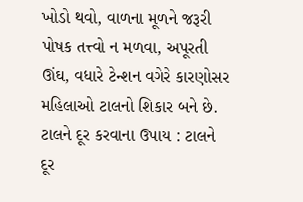ખોડો થવો, વાળના મૂળને જરૂરી પોષક તત્ત્વો ન મળવા, અપૂરતી ઊંઘ, વધારે ટેન્શન વગેરે કારણોસર મહિલાઓ ટાલનો શિકાર બને છે.
ટાલને દૂર કરવાના ઉપાય : ટાલને દૂર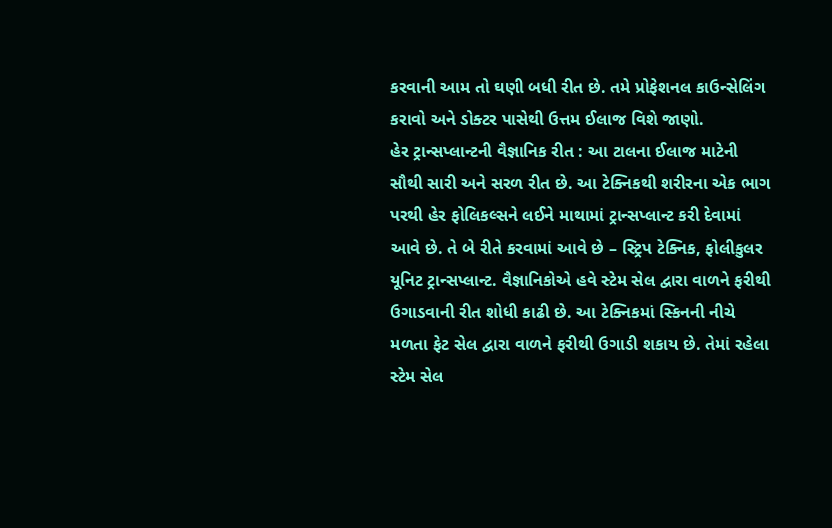કરવાની આમ તો ઘણી બધી રીત છે. તમે પ્રોફેશનલ કાઉન્સેલિંગ કરાવો અને ડોક્ટર પાસેથી ઉત્તમ ઈલાજ વિશે જાણો.
હેર ટ્રાન્સપ્લાન્ટની વૈજ્ઞાનિક રીત : આ ટાલના ઈલાજ માટેની સૌથી સારી અને સરળ રીત છે. આ ટેક્નિકથી શરીરના એક ભાગ પરથી હેર ફોલિકલ્સને લઈને માથામાં ટ્રાન્સપ્લાન્ટ કરી દેવામાં આવે છે. તે બે રીતે કરવામાં આવે છે – સ્ટ્રિપ ટેક્નિક, ફોલીકુલર યૂનિટ ટ્રાન્સપ્લાન્ટ. વૈજ્ઞાનિકોએ હવે સ્ટેમ સેલ દ્વારા વાળને ફરીથી ઉગાડવાની રીત શોધી કાઢી છે. આ ટેક્નિકમાં સ્કિનની નીચે મળતા ફેટ સેલ દ્વારા વાળને ફરીથી ઉગાડી શકાય છે. તેમાં રહેલા સ્ટેમ સેલ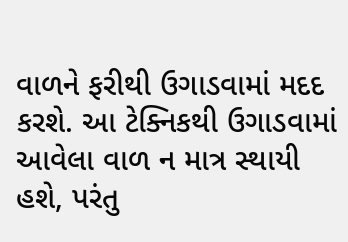વાળને ફરીથી ઉગાડવામાં મદદ કરશે. આ ટેક્નિકથી ઉગાડવામાં આવેલા વાળ ન માત્ર સ્થાયી હશે, પરંતુ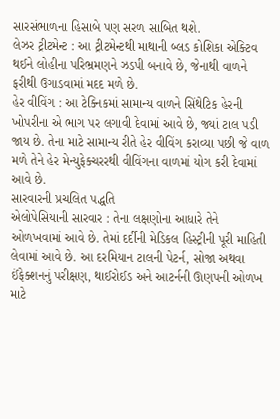સારસંભાળના હિસાબે પણ સરળ સાબિત થશે.
લેઝર ટ્રીટમેન્ટ : આ ટ્રીટમેન્ટથી માથાની બ્લડ કોશિકા એક્ટિવ થઈને લોહીના પરિભ્રમણને ઝડપી બનાવે છે, જેનાથી વાળને ફરીથી ઉગાડવામાં મદદ મળે છે.
હેર વીવિંગ : આ ટેક્નિકમાં સામાન્ય વાળને સિંથેટિક હેરની ખોપરીના એ ભાગ પર લગાવી દેવામાં આવે છે, જ્યાં ટાલ પડી જાય છે. તેના માટે સામાન્ય રીતે હેર વીવિંગ કરાવ્યા પછી જે વાળ મળે તેને હેર મેન્યુફેક્ચરરથી વીવિંગના વાળમાં યોગ કરી દેવામાં આવે છે.
સારવારની પ્રચલિત પદ્ધતિ
એલોપેસિયાની સારવાર : તેના લક્ષણોના આધારે તેને ઓળખવામાં આવે છે. તેમાં દર્દીની મેડિકલ હિસ્ટ્રીની પૂરી માહિતી લેવામાં આવે છે. આ દરમિયાન ટાલની પેટર્ન, સોજા અથવા ઈંફેક્શનનું પરીક્ષણ, થાઈરોઈડ અને આટર્નની ઊણપની ઓળખ માટે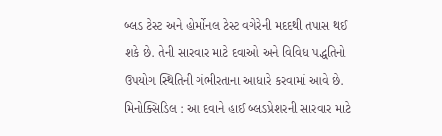બ્લડ ટેસ્ટ અને હોર્મોનલ ટેસ્ટ વગેરેની મદદથી તપાસ થઈ શકે છે. તેની સારવાર માટે દવાઓ અને વિવિધ પદ્ધતિનો ઉપયોગ સ્થિતિની ગંભીરતાના આધારે કરવામાં આવે છે.
મિનોક્સિડિલ : આ દવાને હાઈ બ્લડપ્રેશરની સારવાર માટે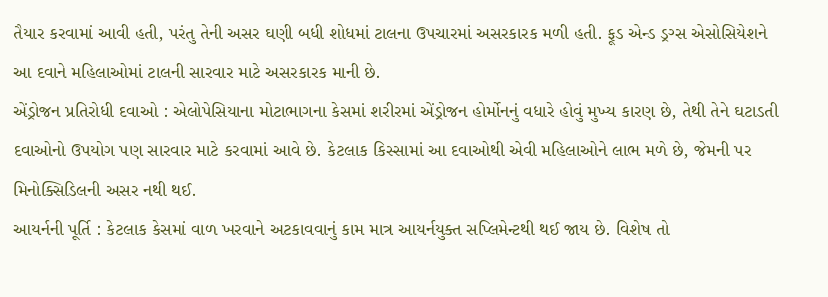તૈયાર કરવામાં આવી હતી, પરંતુ તેની અસર ઘણી બધી શોધમાં ટાલના ઉપચારમાં અસરકારક મળી હતી. ફૂડ એન્ડ ડ્રગ્સ એસોસિયેશને આ દવાને મહિલાઓમાં ટાલની સારવાર માટે અસરકારક માની છે.
એંડ્રોજન પ્રતિરોધી દવાઓ : એલોપેસિયાના મોટાભાગના કેસમાં શરીરમાં એંડ્રોજન હોર્મોનનું વધારે હોવું મુખ્ય કારણ છે, તેથી તેને ઘટાડતી દવાઓનો ઉપયોગ પણ સારવાર માટે કરવામાં આવે છે. કેટલાક કિસ્સામાં આ દવાઓથી એવી મહિલાઓને લાભ મળે છે, જેમની પર મિનોક્સિડિલની અસર નથી થઈ.
આયર્નની પૂર્તિ : કેટલાક કેસમાં વાળ ખરવાને અટકાવવાનું કામ માત્ર આયર્નયુક્ત સપ્લિમેન્ટથી થઈ જાય છે. વિશેષ તો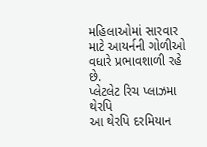મહિલાઓમાં સારવાર માટે આયર્નની ગોળીઓ વધારે પ્રભાવશાળી રહે છે.
પ્લેટલેટ રિચ પ્લાઝમા થેરપિ
આ થેરપિ દરમિયાન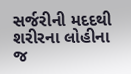સર્જરીની મદદથી શરીરના લોહીના જ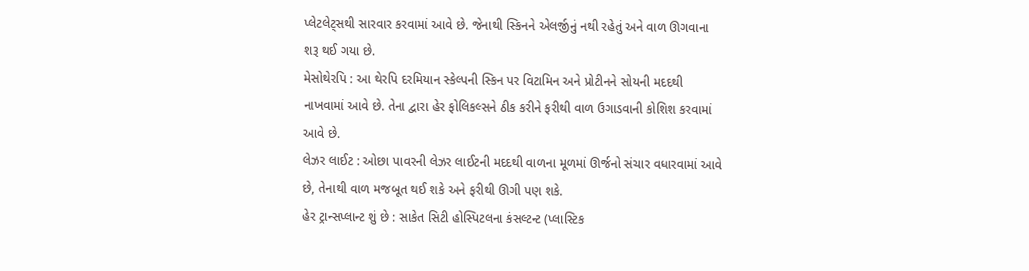પ્લેટલેટ્સથી સારવાર કરવામાં આવે છે. જેનાથી સ્કિનને એલર્જીનું નથી રહેતું અને વાળ ઊગવાના શરૂ થઈ ગયા છે.
મેસોથેરપિ : આ થેરપિ દરમિયાન સ્કેલ્પની સ્કિન પર વિટામિન અને પ્રોટીનને સોયની મદદથી નાખવામાં આવે છે. તેના દ્વારા હેર ફોલિકલ્સને ઠીક કરીને ફરીથી વાળ ઉગાડવાની કોશિશ કરવામાં આવે છે.
લેઝર લાઈટ : ઓછા પાવરની લેઝર લાઈટની મદદથી વાળના મૂળમાં ઊર્જનો સંચાર વધારવામાં આવે છે, તેનાથી વાળ મજબૂત થઈ શકે અને ફરીથી ઊગી પણ શકે.
હેર ટ્રાન્સપ્લાન્ટ શું છે : સાકેત સિટી હોસ્પિટલના કંસલ્ટન્ટ (પ્લાસ્ટિક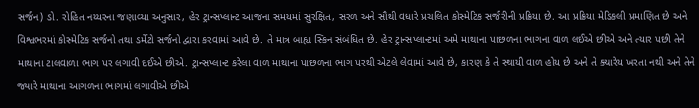સર્જન) ડો. રોહિત નય્યરના જણાવ્યા અનુસાર, હેર ટ્રાન્સપ્લાન્ટ આજના સમયમાં સુરક્ષિત, સરળ અને સૌથી વધારે પ્રચલિત કોસ્મેટિક સર્જરીની પ્રક્રિયા છે. આ પ્રક્રિયા મેડિકલી પ્રમાણિત છે અને વિશ્વભરમાં કોસ્મેટિક સર્જનો તથા ડર્મેટો સર્જનો દ્વારા કરવામાં આવે છે. તે માત્ર બાહ્ય સ્કિન સંબંધિત છે. હેર ટ્રાન્સપ્લાન્ટમાં અમે માથાના પાછળના ભાગના વાળ લઈએ છીએ અને ત્યાર પછી તેને માથાના ટાલવાળા ભાગ પર લગાવી દઈએ છીએ. ટ્રાન્સપ્લાન્ટ કરેલા વાળ માથાના પાછળના ભાગ પરથી એટલે લેવામાં આવે છે, કારણ કે તે સ્થાયી વાળ હોય છે અને તે ક્યારેય ખરતા નથી અને તેને જ્યારે માથાના આગળના ભાગમાં લગાવીએ છીએ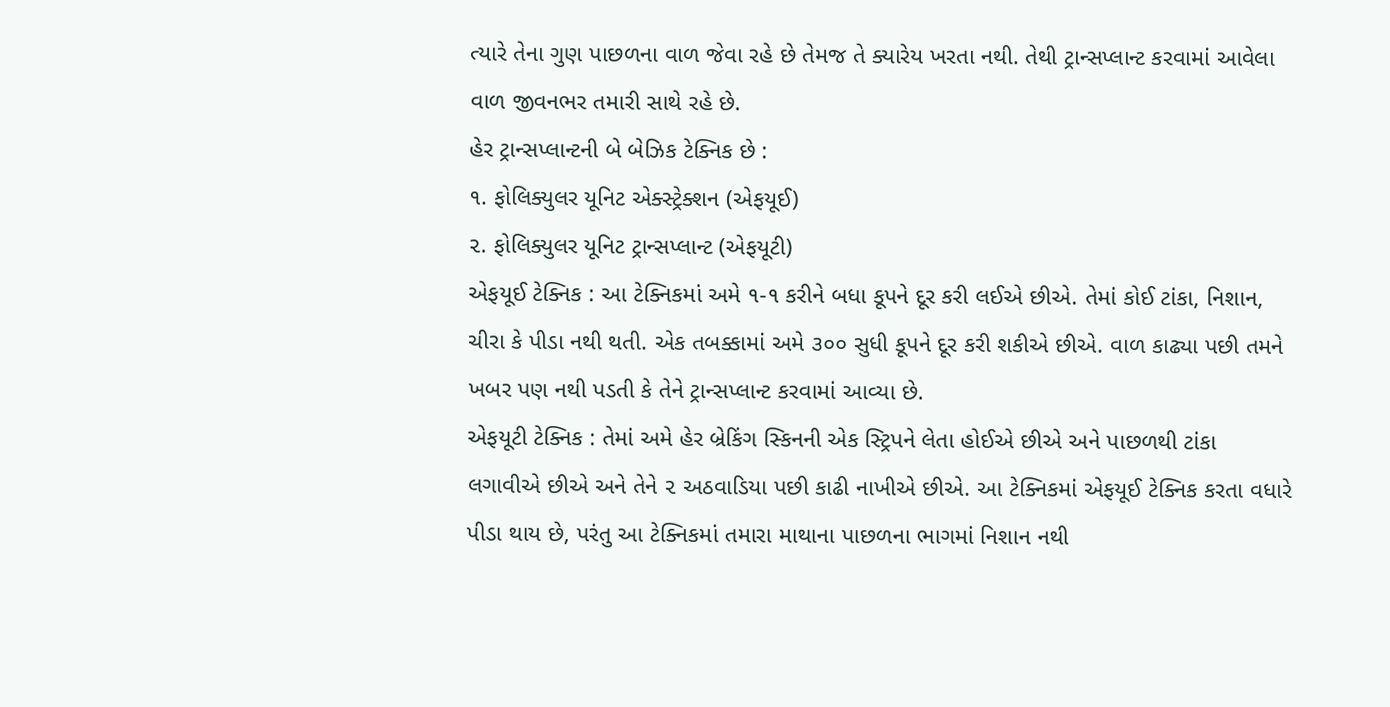ત્યારે તેના ગુણ પાછળના વાળ જેવા રહે છે તેમજ તે ક્યારેય ખરતા નથી. તેથી ટ્રાન્સપ્લાન્ટ કરવામાં આવેલા વાળ જીવનભર તમારી સાથે રહે છે.
હેર ટ્રાન્સપ્લાન્ટની બે બેઝિક ટેક્નિક છે :
૧. ફોલિક્યુલર યૂનિટ એક્સ્ટ્રેક્શન (એફયૂઈ)
૨. ફોલિક્યુલર યૂનિટ ટ્રાન્સપ્લાન્ટ (એફયૂટી)
એફયૂઈ ટેક્નિક : આ ટેક્નિકમાં અમે ૧-૧ કરીને બધા કૂપને દૂર કરી લઈએ છીએ. તેમાં કોઈ ટાંકા, નિશાન, ચીરા કે પીડા નથી થતી. એક તબક્કામાં અમે ૩૦૦ સુધી કૂપને દૂર કરી શકીએ છીએ. વાળ કાઢ્યા પછી તમને ખબર પણ નથી પડતી કે તેને ટ્રાન્સપ્લાન્ટ કરવામાં આવ્યા છે.
એફયૂટી ટેક્નિક : તેમાં અમે હેર બ્રેકિંગ સ્કિનની એક સ્ટ્રિપને લેતા હોઈએ છીએ અને પાછળથી ટાંકા લગાવીએ છીએ અને તેને ૨ અઠવાડિયા પછી કાઢી નાખીએ છીએ. આ ટેક્નિકમાં એફયૂઈ ટેક્નિક કરતા વધારે પીડા થાય છે, પરંતુ આ ટેક્નિકમાં તમારા માથાના પાછળના ભાગમાં નિશાન નથી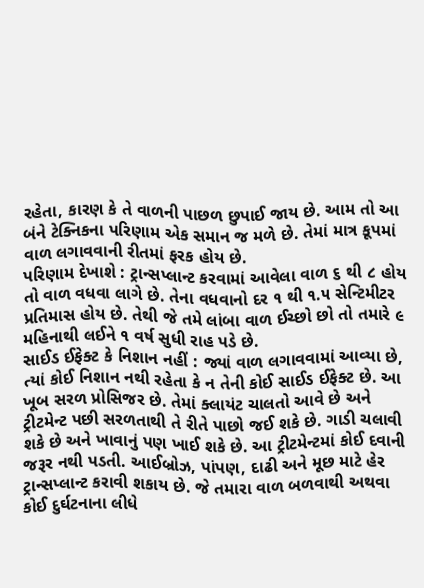રહેતા, કારણ કે તે વાળની પાછળ છુપાઈ જાય છે. આમ તો આ બંને ટેક્નિકના પરિણામ એક સમાન જ મળે છે. તેમાં માત્ર કૂપમાં વાળ લગાવવાની રીતમાં ફરક હોય છે.
પરિણામ દેખાશે : ટ્રાન્સપ્લાન્ટ કરવામાં આવેલા વાળ ૬ થી ૮ હોય તો વાળ વધવા લાગે છે. તેના વધવાનો દર ૧ થી ૧.૫ સેન્ટિમીટર પ્રતિમાસ હોય છે. તેથી જે તમે લાંબા વાળ ઈચ્છો છો તો તમારે ૯ મહિનાથી લઈને ૧ વર્ષ સુધી રાહ પડે છે.
સાઈડ ઈફેક્ટ કે નિશાન નહીં : જ્યાં વાળ લગાવવામાં આવ્યા છે, ત્યાં કોઈ નિશાન નથી રહેતા કે ન તેની કોઈ સાઈડ ઈફેક્ટ છે. આ ખૂબ સરળ પ્રોસિજર છે. તેમાં ક્લાયંટ ચાલતો આવે છે અને ટ્રીટમેન્ટ પછી સરળતાથી તે રીતે પાછો જઈ શકે છે. ગાડી ચલાવી શકે છે અને ખાવાનું પણ ખાઈ શકે છે. આ ટ્રીટમેન્ટમાં કોઈ દવાની જરૂર નથી પડતી. આઈબ્રોઝ, પાંપણ, દાઢી અને મૂછ માટે હેર ટ્રાન્સપ્લાન્ટ કરાવી શકાય છે. જે તમારા વાળ બળવાથી અથવા કોઈ દુર્ઘટનાના લીધે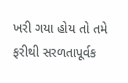ખરી ગયા હોય તો તમે ફરીથી સરળતાપૂર્વક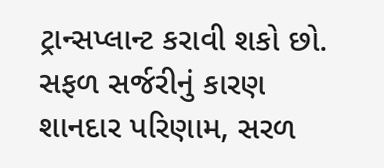ટ્રાન્સપ્લાન્ટ કરાવી શકો છો.
સફળ સર્જરીનું કારણ
શાનદાર પરિણામ, સરળ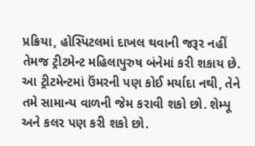પ્રક્રિયા, હોસ્પિટલમાં દાખલ થવાની જરૂર નહીં તેમજ ટ્રીટમેન્ટ મહિલાપુરુષ બંનેમાં કરી શકાય છે. આ ટ્રીટમેન્ટમાં ઉંમરની પણ કોઈ મર્યાદા નથી, તેને તમે સામાન્ય વાળની જેમ કરાવી શકો છો. શેમ્પૂ અને કલર પણ કરી શકો છો.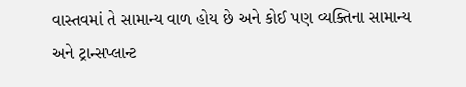વાસ્તવમાં તે સામાન્ય વાળ હોય છે અને કોઈ પણ વ્યક્તિના સામાન્ય અને ટ્રાન્સપ્લાન્ટ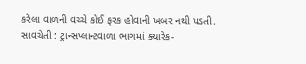કરેલા વાળની વચ્ચે કોઈ ફરક હોવાની ખબર નથી પડતી.
સાવચેતી : ટ્રાન્સપ્લાન્ટવાળા ભાગમાં ક્યારેક-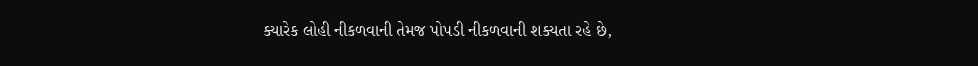ક્યારેક લોહી નીકળવાની તેમજ પોપડી નીકળવાની શક્યતા રહે છે,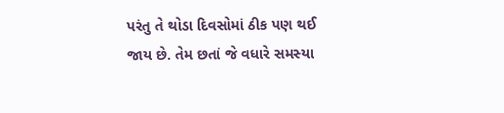પરંતુ તે થોડા દિવસોમાં ઠીક પણ થઈ જાય છે. તેમ છતાં જે વધારે સમસ્યા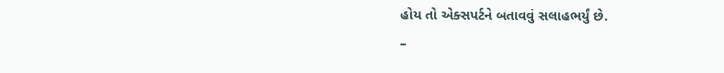હોય તો એક્સપર્ટને બતાવવું સલાહભર્યું છે.
–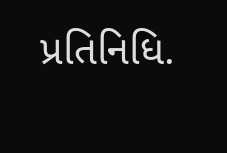પ્રતિનિધિ.